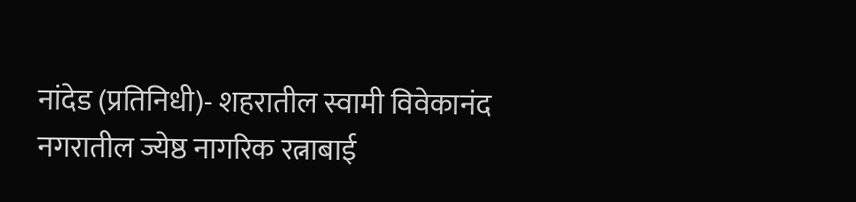नांदेड (प्रतिनिधी)- शहरातील स्वामी विवेकानंद नगरातील ज्येष्ठ नागरिक रत्नाबाई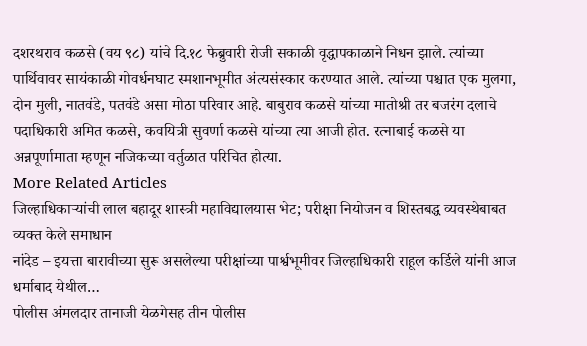दशरथराव कळसे (वय ९८) यांचे दि.१८ फेब्रुवारी रोजी सकाळी वृद्धापकाळाने निधन झाले. त्यांच्या पार्थिवावर सायंकाळी गोवर्धनघाट स्मशानभूमीत अंत्यसंस्कार करण्यात आले. त्यांच्या पश्चात एक मुलगा, दोन मुली, नातवंडे, पतवंडे असा मोठा परिवार आहे. बाबुराव कळसे यांच्या मातोश्री तर बजरंग दलाचे पदाधिकारी अमित कळसे, कवयित्री सुवर्णा कळसे यांच्या त्या आजी होत. रत्नाबाई कळसे या अन्नपूर्णामाता म्हणून नजिकच्या वर्तुळात परिचित होत्या.
More Related Articles
जिल्हाधिकाऱ्यांची लाल बहादूर शास्त्री महाविद्यालयास भेट; परीक्षा नियोजन व शिस्तबद्ध व्यवस्थेबाबत व्यक्त केले समाधान
नांदेड – इयत्ता बारावीच्या सुरू असलेल्या परीक्षांच्या पार्श्वभूमीवर जिल्हाधिकारी राहूल कर्डिले यांनी आज धर्माबाद येथील…
पोलीस अंमलदार तानाजी येळगेसह तीन पोलीस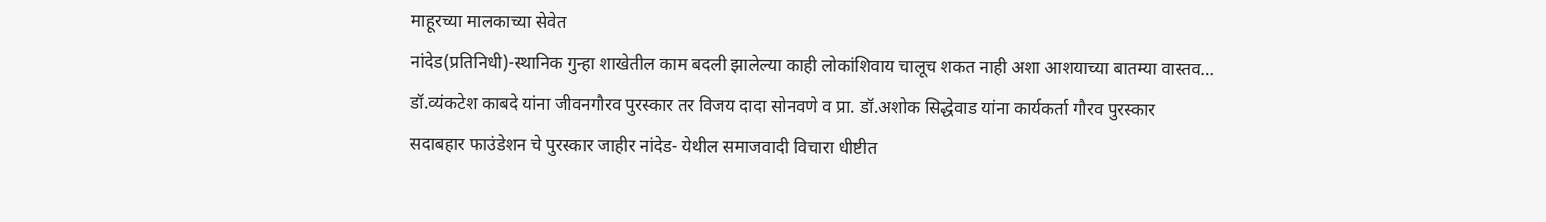माहूरच्या मालकाच्या सेवेत
नांदेड(प्रतिनिधी)-स्थानिक गुन्हा शाखेतील काम बदली झालेल्या काही लोकांशिवाय चालूच शकत नाही अशा आशयाच्या बातम्या वास्तव…
डॉ.व्यंकटेश काबदे यांना जीवनगौरव पुरस्कार तर विजय दादा सोनवणे व प्रा. डॉ.अशोक सिद्धेवाड यांना कार्यकर्ता गौरव पुरस्कार
सदाबहार फाउंडेशन चे पुरस्कार जाहीर नांदेड- येथील समाजवादी विचारा धीष्टीत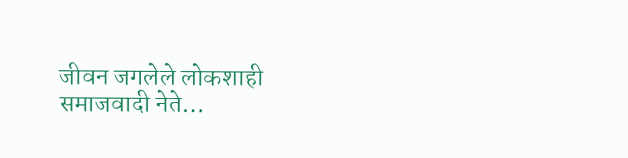जीवन जगलेले लोकशाही समाजवादी नेते…